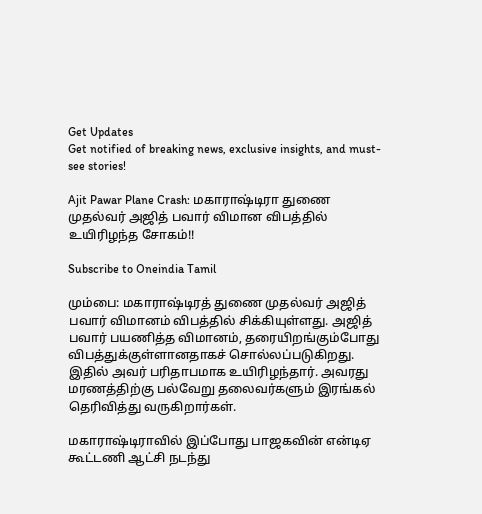Get Updates
Get notified of breaking news, exclusive insights, and must-see stories!

Ajit Pawar Plane Crash: மகாராஷ்டிரா துணை முதல்வர் அஜித் பவார் விமான விபத்தில் உயிரிழந்த சோகம்!!

Subscribe to Oneindia Tamil

மும்பை: மகாராஷ்டிரத் துணை முதல்வர் அஜித் பவார் விமானம் விபத்தில் சிக்கியுள்ளது. அஜித் பவார் பயணித்த விமானம், தரையிறங்கும்போது விபத்துக்குள்ளானதாகச் சொல்லப்படுகிறது. இதில் அவர் பரிதாபமாக உயிரிழந்தார். அவரது மரணத்திற்கு பல்வேறு தலைவர்களும் இரங்கல் தெரிவித்து வருகிறார்கள்.

மகாராஷ்டிராவில் இப்போது பாஜகவின் என்டிஏ கூட்டணி ஆட்சி நடந்து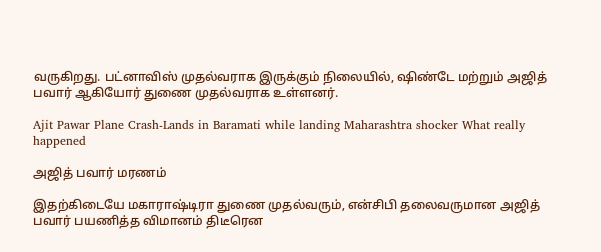வருகிறது. பட்னாவிஸ் முதல்வராக இருக்கும் நிலையில், ஷிண்டே மற்றும் அஜித் பவார் ஆகியோர் துணை முதல்வராக உள்ளனர்.

Ajit Pawar Plane Crash-Lands in Baramati while landing Maharashtra shocker What really happened

அஜித் பவார் மரணம்

இதற்கிடையே மகாராஷ்டிரா துணை முதல்வரும், என்சிபி தலைவருமான அஜித் பவார் பயணித்த விமானம் திடீரென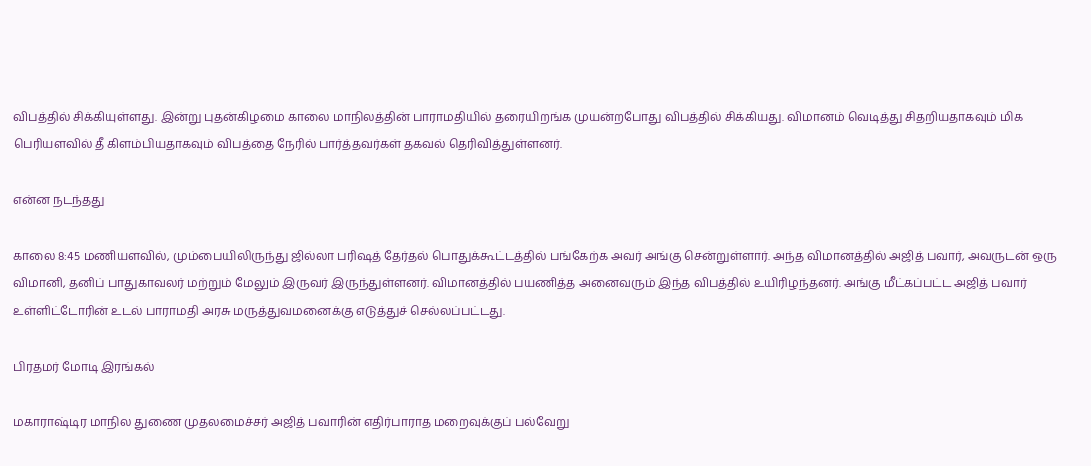விபத்தில் சிக்கியுள்ளது. இன்று புதன்கிழமை காலை மாநிலத்தின் பாராமதியில் தரையிறங்க முயன்றபோது விபத்தில் சிக்கியது. விமானம் வெடித்து சிதறியதாகவும் மிக பெரியளவில் தீ கிளம்பியதாகவும் விபத்தை நேரில் பார்த்தவர்கள் தகவல் தெரிவித்துள்ளனர்.

என்ன நடந்தது

காலை 8:45 மணியளவில், மும்பையிலிருந்து ஜில்லா பரிஷத் தேர்தல் பொதுக்கூட்டத்தில் பங்கேற்க அவர் அங்கு சென்றுள்ளார். அந்த விமானத்தில் அஜித் பவார், அவருடன் ஒரு விமானி, தனிப் பாதுகாவலர் மற்றும் மேலும் இருவர் இருந்துள்ளனர். விமானத்தில் பயணித்த அனைவரும் இந்த விபத்தில் உயிரிழந்தனர். அங்கு மீட்கப்பட்ட அஜித் பவார் உள்ளிட்டோரின் உடல் பாராமதி அரசு மருத்துவமனைக்கு எடுத்துச் செல்லப்பட்டது.

பிரதமர் மோடி இரங்கல்

மகாராஷ்டிர மாநில துணை முதலமைச்சர் அஜித் பவாரின் எதிர்பாராத மறைவுக்குப் பல்வேறு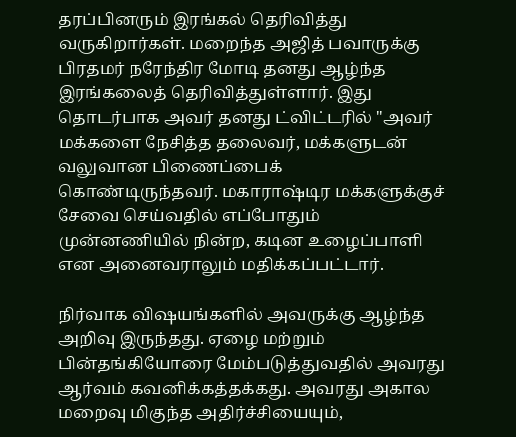தரப்பினரும் இரங்கல் தெரிவித்து வருகிறார்கள். மறைந்த அஜித் பவாருக்கு பிரதமர் நரேந்திர மோடி தனது ஆழ்ந்த இரங்கலைத் தெரிவித்துள்ளார். இது தொடர்பாக அவர் தனது ட்விட்டரில் "அவர் மக்களை நேசித்த தலைவர், மக்களுடன் வலுவான பிணைப்பைக் கொண்டிருந்தவர். மகாராஷ்டிர மக்களுக்குச் சேவை செய்வதில் எப்போதும் முன்னணியில் நின்ற, கடின உழைப்பாளி என அனைவராலும் மதிக்கப்பட்டார்.

நிர்வாக விஷயங்களில் அவருக்கு ஆழ்ந்த அறிவு இருந்தது. ஏழை மற்றும் பின்தங்கியோரை மேம்படுத்துவதில் அவரது ஆர்வம் கவனிக்கத்தக்கது. அவரது அகால மறைவு மிகுந்த அதிர்ச்சியையும்,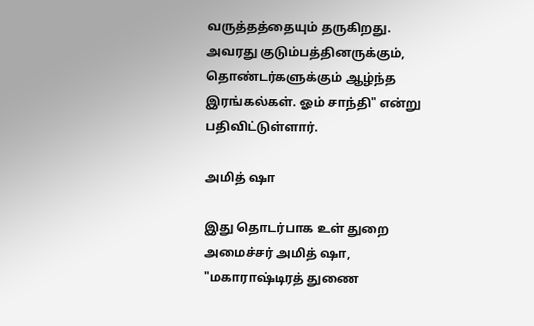வருத்தத்தையும் தருகிறது. அவரது குடும்பத்தினருக்கும், தொண்டர்களுக்கும் ஆழ்ந்த இரங்கல்கள். ஓம் சாந்தி" என்று பதிவிட்டுள்ளார்.

அமித் ஷா

இது தொடர்பாக உள் துறை அமைச்சர் அமித் ஷா, "மகாராஷ்டிரத் துணை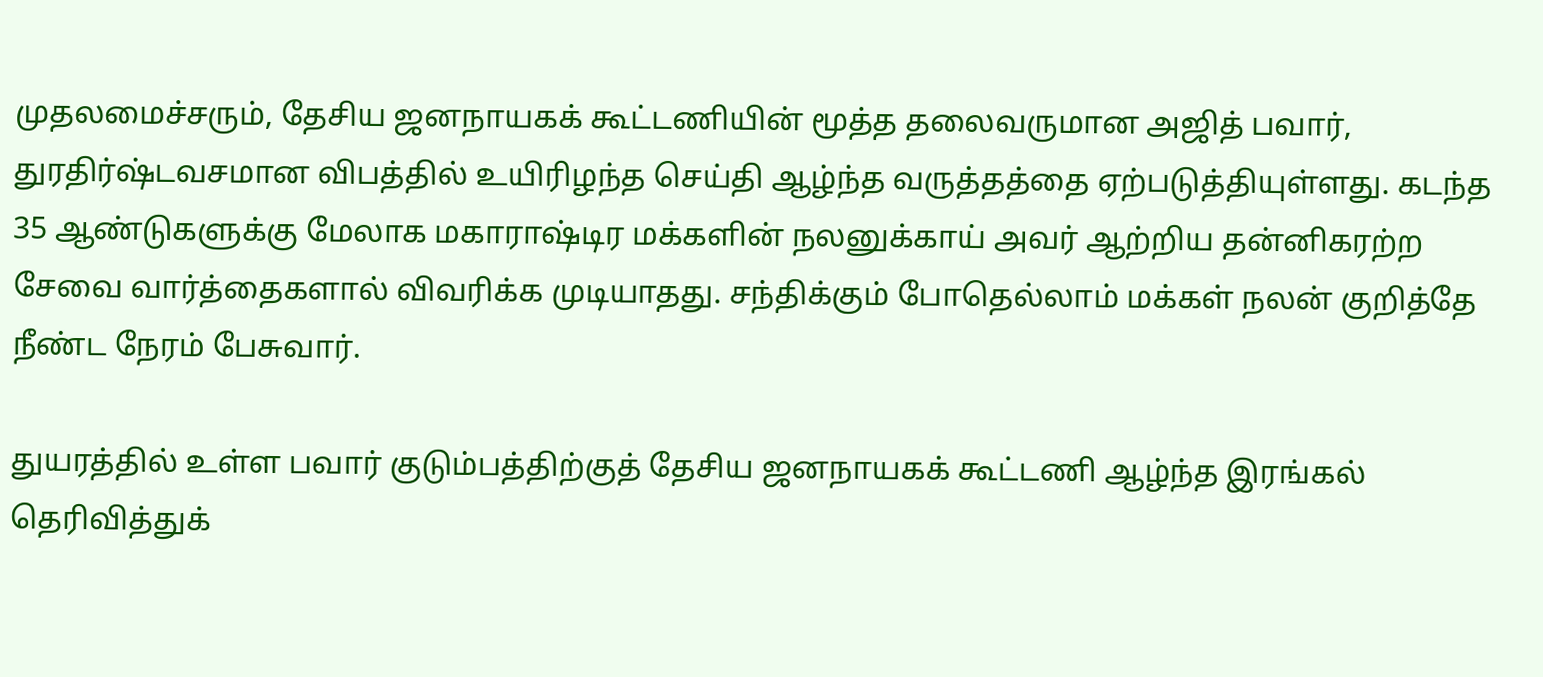முதலமைச்சரும், தேசிய ஜனநாயகக் கூட்டணியின் மூத்த தலைவருமான அஜித் பவார், துரதிர்ஷ்டவசமான விபத்தில் உயிரிழந்த செய்தி ஆழ்ந்த வருத்தத்தை ஏற்படுத்தியுள்ளது. கடந்த 35 ஆண்டுகளுக்கு மேலாக மகாராஷ்டிர மக்களின் நலனுக்காய் அவர் ஆற்றிய தன்னிகரற்ற சேவை வார்த்தைகளால் விவரிக்க முடியாதது. சந்திக்கும் போதெல்லாம் மக்கள் நலன் குறித்தே நீண்ட நேரம் பேசுவார்.

துயரத்தில் உள்ள பவார் குடும்பத்திற்குத் தேசிய ஜனநாயகக் கூட்டணி ஆழ்ந்த இரங்கல் தெரிவித்துக்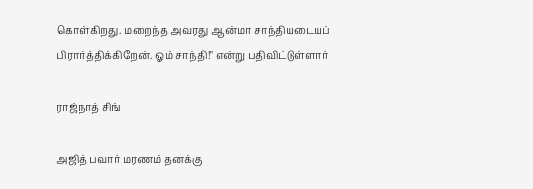கொள்கிறது. மறைந்த அவரது ஆன்மா சாந்தியடையப் பிரார்த்திக்கிறேன். ஓம் சாந்தி!" என்று பதிவிட்டுள்ளார்

ராஜ்நாத் சிங்

அஜித் பவார் மரணம் தனக்கு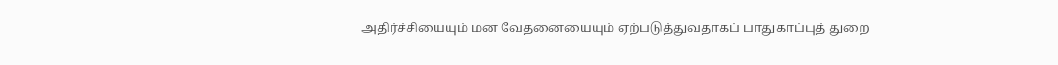அதிர்ச்சியையும் மன வேதனையையும் ஏற்படுத்துவதாகப் பாதுகாப்புத் துறை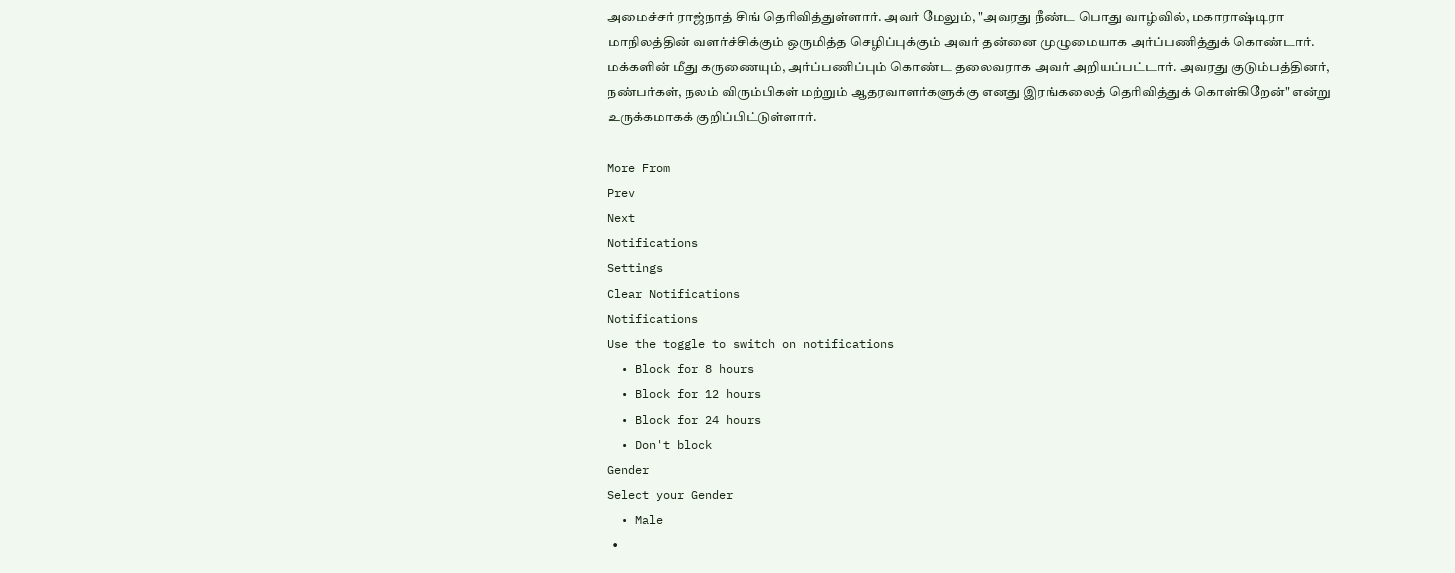அமைச்சர் ராஜ்நாத் சிங் தெரிவித்துள்ளார். அவர் மேலும், "அவரது நீண்ட பொது வாழ்வில், மகாராஷ்டிரா மாநிலத்தின் வளர்ச்சிக்கும் ஒருமித்த செழிப்புக்கும் அவர் தன்னை முழுமையாக அர்ப்பணித்துக் கொண்டார். மக்களின் மீது கருணையும், அர்ப்பணிப்பும் கொண்ட தலைவராக அவர் அறியப்பட்டார். அவரது குடும்பத்தினர், நண்பர்கள், நலம் விரும்பிகள் மற்றும் ஆதரவாளர்களுக்கு எனது இரங்கலைத் தெரிவித்துக் கொள்கிறேன்" என்று உருக்கமாகக் குறிப்பிட்டுள்ளார்.

More From
Prev
Next
Notifications
Settings
Clear Notifications
Notifications
Use the toggle to switch on notifications
  • Block for 8 hours
  • Block for 12 hours
  • Block for 24 hours
  • Don't block
Gender
Select your Gender
  • Male
  •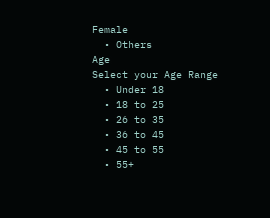Female
  • Others
Age
Select your Age Range
  • Under 18
  • 18 to 25
  • 26 to 35
  • 36 to 45
  • 45 to 55
  • 55+